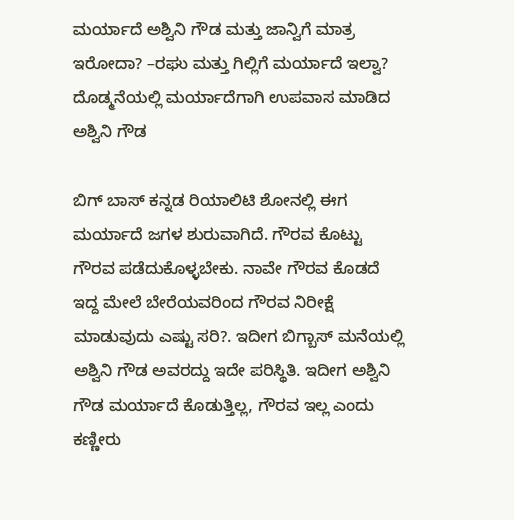ಮರ್ಯಾದೆ ಅಶ್ವಿನಿ ಗೌಡ ಮತ್ತು ಜಾನ್ವಿಗೆ ಮಾತ್ರ ಇರೋದಾ? –ರಘು ಮತ್ತು ಗಿಲ್ಲಿಗೆ ಮರ್ಯಾದೆ ಇಲ್ವಾ?
ದೊಡ್ಮನೆಯಲ್ಲಿ ಮರ್ಯಾದೆಗಾಗಿ ಉಪವಾಸ ಮಾಡಿದ ಅಶ್ವಿನಿ ಗೌಡ

ಬಿಗ್ ಬಾಸ್ ಕನ್ನಡ ರಿಯಾಲಿಟಿ ಶೋನಲ್ಲಿ ಈಗ ಮರ್ಯಾದೆ ಜಗಳ ಶುರುವಾಗಿದೆ. ಗೌರವ ಕೊಟ್ಟು ಗೌರವ ಪಡೆದುಕೊಳ್ಳಬೇಕು. ನಾವೇ ಗೌರವ ಕೊಡದೆ ಇದ್ದ ಮೇಲೆ ಬೇರೆಯವರಿಂದ ಗೌರವ ನಿರೀಕ್ಷೆ ಮಾಡುವುದು ಎಷ್ಟು ಸರಿ?. ಇದೀಗ ಬಿಗ್ಬಾಸ್ ಮನೆಯಲ್ಲಿ ಅಶ್ವಿನಿ ಗೌಡ ಅವರದ್ದು ಇದೇ ಪರಿಸ್ಥಿತಿ. ಇದೀಗ ಅಶ್ವಿನಿ ಗೌಡ ಮರ್ಯಾದೆ ಕೊಡುತ್ತಿಲ್ಲ, ಗೌರವ ಇಲ್ಲ ಎಂದು ಕಣ್ಣೀರು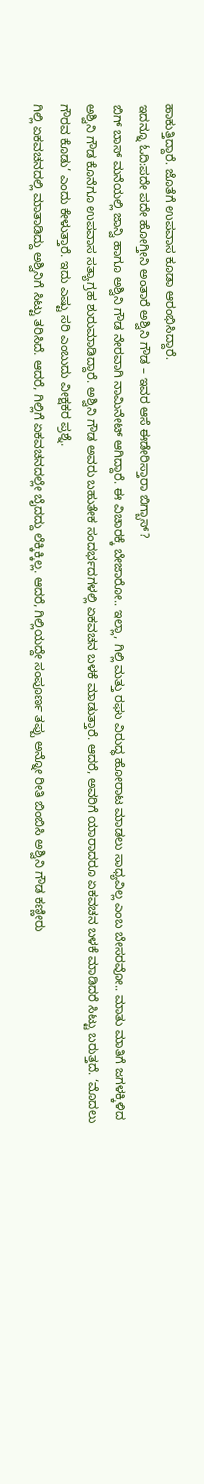ಹಾಕುತ್ತಿದ್ದಾರೆ. ಜೊತೆಗೆ ಉಪವಾಸ ಕೂಡಾ ಆರಂಭಿಸಿದ್ದಾರೆ.
ಇದನ್ನೂ ಓದಿ:ಪದೇ ಪದೇ ಹೋಗ್ತೀನಿ ಅಂತಾರೆ ಅಶ್ವಿನಿ ಗೌಡ – ಇವರ ಆಸೆ ಈಡೇರಿಸ್ತಾರಾ ಬಿಗ್ಬಾಸ್?
ಬಿಗ್ ಬಾಸ್ ಮನೆಯಲ್ಲಿ ಜಾನ್ವಿ ಹಾಗೂ ಅಶ್ವಿನಿ ಗೌಡ ನೇರವಾಗಿ ನಾಮಿನೇಟ್ ಆಗಿದ್ದಾರೆ. ಈ ವಿಚಾರಕ್ಕೆ ಬೇಜಾರೋ.. ಇಲ್ಲಾ, ಗಿಲ್ಲಿ ಮತ್ತು ರಘು ವಿರುದ್ಧ ಹೋರಾಟ ಮಾಡಲು ಸಾಧ್ಯವಿಲ್ಲ ಎಂಬ ಬೇಸರವೋ.. ಮಾತು ಮಾತಿಗೆ ಜಗಳಕ್ಕಿಳಿದ ಅಶ್ವಿನಿ ಗೌಡ ಕೊನೆಗೂ ಉಪವಾಸ ಸತ್ಯಾಗ್ರಹ ಶುರುಮಾಡಿದ್ದಾರೆ. ಅಶ್ವಿನಿ ಗೌಡ ಅವರು ಬಹುತೇಕ ಸಂದರ್ಭದಗಳಲ್ಲಿ ಏಕವಚನ ಬಳಕೆ ಮಾಡುತ್ತಾರೆ. ಆದರೆ, ಅವರಿಗೆ ಯಾರಾದರೂ ಏಕವಚನ ಬಳಕೆ ಮಾಡಿದರೆ ಸಿಟ್ಟು ಬರುತ್ತದೆ. ‘ಮೊದಲು ಗೌರವ ಕೊಡು’ ಎಂದು ಕೇಳುತ್ತಾರೆ. ಇದು ಎಷ್ಟು ಸರಿ ಎಂಬುದು ವೀಕ್ಷಕರ ಪ್ರಶ್ನೆ.
ಗಿಲ್ಲಿ ಏಕವಚನದಲ್ಲಿ ಮಾತಾಡಿದ್ದು ಅಶ್ವಿನಿಗೆ ಸಿಟ್ಟು ತರಿಸಿದೆ. ಆದರೆ, ಗಿಲ್ಲಿಗೆ ಏಕವಚನದಲ್ಲೇ ಬೈದದ್ದು ಲೆಕ್ಕಿಕ್ಕಿಲ್ಲ. ಆದರೆ, ಗಿಲ್ಲಿಯದ್ದೇ ಸಂಪೂರ್ಣ ತಪ್ಪು ಅನ್ನೋ ರೀತಿ ಬಿಂಬಿಸಿ ಅಶ್ವಿನಿ ಗೌಡ ಕಣ್ಣೀರು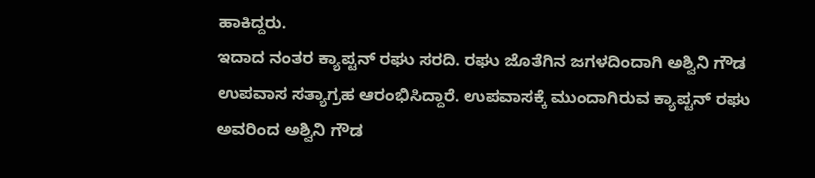ಹಾಕಿದ್ದರು.
ಇದಾದ ನಂತರ ಕ್ಯಾಪ್ಟನ್ ರಘು ಸರದಿ. ರಘು ಜೊತೆಗಿನ ಜಗಳದಿಂದಾಗಿ ಅಶ್ವಿನಿ ಗೌಡ ಉಪವಾಸ ಸತ್ಯಾಗ್ರಹ ಆರಂಭಿಸಿದ್ದಾರೆ. ಉಪವಾಸಕ್ಕೆ ಮುಂದಾಗಿರುವ ಕ್ಯಾಪ್ಟನ್ ರಘು ಅವರಿಂದ ಅಶ್ವಿನಿ ಗೌಡ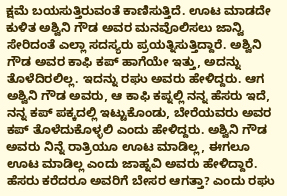ಕ್ಷಮೆ ಬಯಸುತ್ತಿರುವಂತೆ ಕಾಣಿಸುತ್ತಿದೆ. ಊಟ ಮಾಡದೇ ಕುಳಿತ ಅಶ್ವಿನಿ ಗೌಡ ಅವರ ಮನವೊಲಿಸಲು ಜಾನ್ವಿ ಸೇರಿದಂತೆ ಎಲ್ಲಾ ಸದಸ್ಯರು ಪ್ರಯತ್ನಿಸುತ್ತಿದ್ದಾರೆ. ಅಶ್ವಿನಿ ಗೌಡ ಅವರ ಕಾಫಿ ಕಪ್ ಹಾಗೆಯೇ ಇತ್ತು, ಅದನ್ನು ತೊಳೆದಿರಲಿಲ್ಲ. ಇದನ್ನು ರಘು ಅವರು ಹೇಳಿದ್ದರು. ಆಗ ಅಶ್ವಿನಿ ಗೌಡ ಅವರು, ಆ ಕಾಫಿ ಕಪ್ನಲ್ಲಿ ನನ್ನ ಹೆಸರು ಇದೆ, ನನ್ನ ಕಪ್ ಪಕ್ಕದಲ್ಲಿ ಇಟ್ಟುಕೊಂಡು, ಬೇರೆಯವರು ಅವರ ಕಪ್ ತೊಳೆದುಕೊಳ್ಳಲಿ ಎಂದು ಹೇಳಿದ್ದರು. ಅಶ್ವಿನಿ ಗೌಡ ಅವರು ನಿನ್ನೆ ರಾತ್ರಿಯೂ ಊಟ ಮಾಡಿಲ್ಲ, ಈಗಲೂ ಊಟ ಮಾಡಿಲ್ಲ ಎಂದು ಜಾಹ್ನವಿ ಅವರು ಹೇಳಿದ್ದಾರೆ. ಹೆಸರು ಕರೆದರೂ ಅವರಿಗೆ ಬೇಸರ ಆಗತ್ತಾ? ಎಂದು ರಘು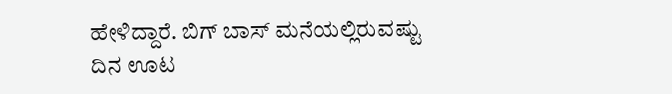ಹೇಳಿದ್ದಾರೆ. ಬಿಗ್ ಬಾಸ್ ಮನೆಯಲ್ಲಿರುವಷ್ಟು ದಿನ ಊಟ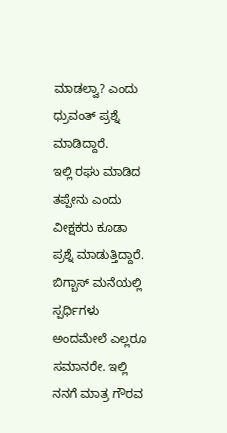ಮಾಡಲ್ವಾ? ಎಂದು ಧ್ರುವಂತ್ ಪ್ರಶ್ನೆ ಮಾಡಿದ್ದಾರೆ.
ಇಲ್ಲಿ ರಘು ಮಾಡಿದ ತಪ್ಪೇನು ಎಂದು ವೀಕ್ಷಕರು ಕೂಡಾ ಪ್ರಶ್ನೆ ಮಾಡುತ್ತಿದ್ದಾರೆ. ಬಿಗ್ಬಾಸ್ ಮನೆಯಲ್ಲಿ ಸ್ಪರ್ಧಿಗಳು ಅಂದಮೇಲೆ ಎಲ್ಲರೂ ಸಮಾನರೇ. ಇಲ್ಲಿ ನನಗೆ ಮಾತ್ರ ಗೌರವ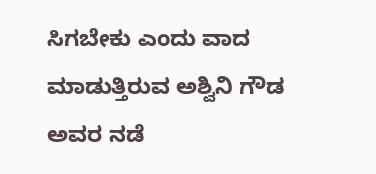ಸಿಗಬೇಕು ಎಂದು ವಾದ ಮಾಡುತ್ತಿರುವ ಅಶ್ವಿನಿ ಗೌಡ ಅವರ ನಡೆ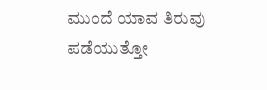ಮುಂದೆ ಯಾವ ತಿರುವು ಪಡೆಯುತ್ತೋ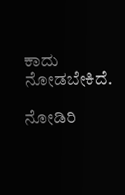ಕಾದು ನೋಡಬೇಕಿದೆ.

ನೋಡಿರಿ